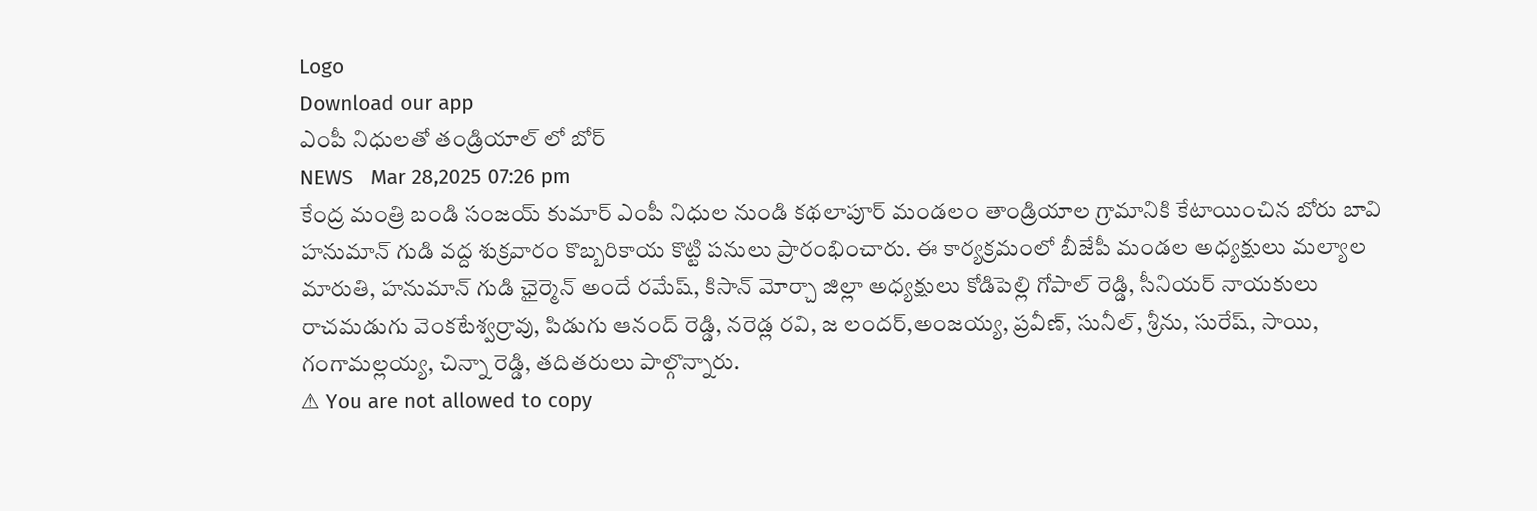Logo
Download our app
ఎంపీ నిధుల‌తో తండ్రియాల్ లో బోర్
NEWS   Mar 28,2025 07:26 pm
కేంద్ర మంత్రి బండి సంజ‌య్ కుమార్ ఎంపీ నిధుల నుండి క‌థ‌లాపూర్ మండ‌లం తాండ్రియాల గ్రామానికి కేటాయించిన బోరు బావి హ‌నుమాన్ గుడి వ‌ద్ద శుక్ర‌వారం కొబ్బ‌రికాయ కొట్టి ప‌నులు ప్రారంభించారు. ఈ కార్యక్రమంలో బీజేపీ మండల అధ్యక్షులు మల్యాల మారుతి, హనుమాన్ గుడి ఛైర్మెన్ అందే రమేష్, కిసాన్ మోర్చా జిల్లా అధ్యక్షులు కోడిపెల్లి గోపాల్ రెడ్డి, సీనియర్ నాయకులు రాచమడుగు వెంకటేశ్వర్రావు, పిడుగు ఆనంద్ రెడ్డి, నరెడ్ల రవి, జ లందర్,అంజయ్య, ప్రవీణ్, సునీల్, శ్రీను, సురేష్, సాయి, గంగామల్లయ్య, చిన్నా రెడ్డి, త‌దిత‌రులు పాల్గొన్నారు.
⚠ You are not allowed to copy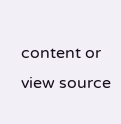content or view source